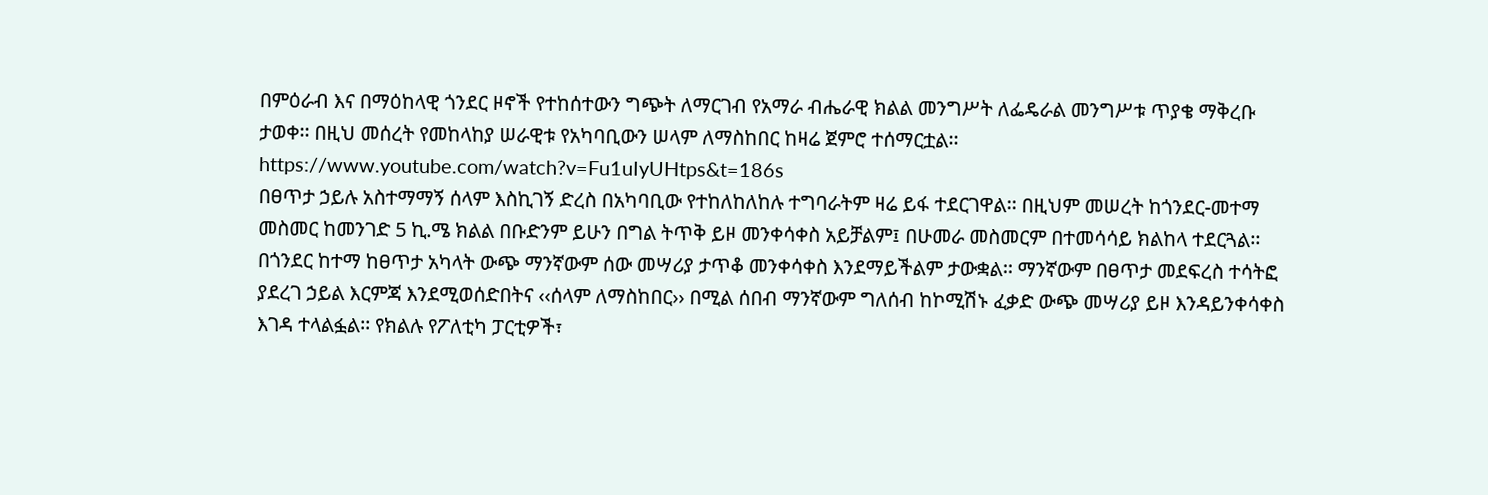በምዕራብ እና በማዕከላዊ ጎንደር ዞኖች የተከሰተውን ግጭት ለማርገብ የአማራ ብሔራዊ ክልል መንግሥት ለፌዴራል መንግሥቱ ጥያቄ ማቅረቡ ታወቀ፡፡ በዚህ መሰረት የመከላከያ ሠራዊቱ የአካባቢውን ሠላም ለማስከበር ከዛሬ ጀምሮ ተሰማርቷል፡፡
https://www.youtube.com/watch?v=Fu1uIyUHtps&t=186s
በፀጥታ ኃይሉ አስተማማኝ ሰላም እስኪገኝ ድረስ በአካባቢው የተከለከለከሉ ተግባራትም ዛሬ ይፋ ተደርገዋል፡፡ በዚህም መሠረት ከጎንደር-መተማ መስመር ከመንገድ 5 ኪ.ሜ ክልል በቡድንም ይሁን በግል ትጥቅ ይዞ መንቀሳቀስ አይቻልም፤ በሁመራ መስመርም በተመሳሳይ ክልከላ ተደርጓል፡፡ በጎንደር ከተማ ከፀጥታ አካላት ውጭ ማንኛውም ሰው መሣሪያ ታጥቆ መንቀሳቀስ እንደማይችልም ታውቋል፡፡ ማንኛውም በፀጥታ መደፍረስ ተሳትፎ ያደረገ ኃይል እርምጃ እንደሚወሰድበትና ‹‹ሰላም ለማስከበር›› በሚል ሰበብ ማንኛውም ግለሰብ ከኮሚሽኑ ፈቃድ ውጭ መሣሪያ ይዞ እንዳይንቀሳቀስ እገዳ ተላልፏል፡፡ የክልሉ የፖለቲካ ፓርቲዎች፣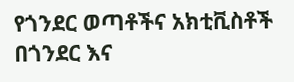የጎንደር ወጣቶችና አክቲቪስቶች በጎንደር እና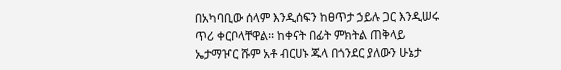በአካባቢው ሰላም እንዲሰፍን ከፀጥታ ኃይሉ ጋር እንዲሠሩ ጥሪ ቀርቦላቸዋል፡፡ ከቀናት በፊት ምክትል ጠቅላይ ኤታማዦር ሹም አቶ ብርሀኑ ጁላ በጎንደር ያለውን ሁኔታ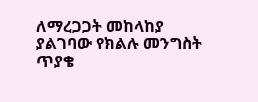ለማረጋጋት መከላከያ ያልገባው የክልሉ መንግስት ጥያቄ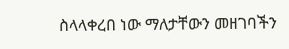ስላላቀረበ ነው ማለታቸውን መዘገባችን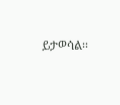ይታወሳል፡፡